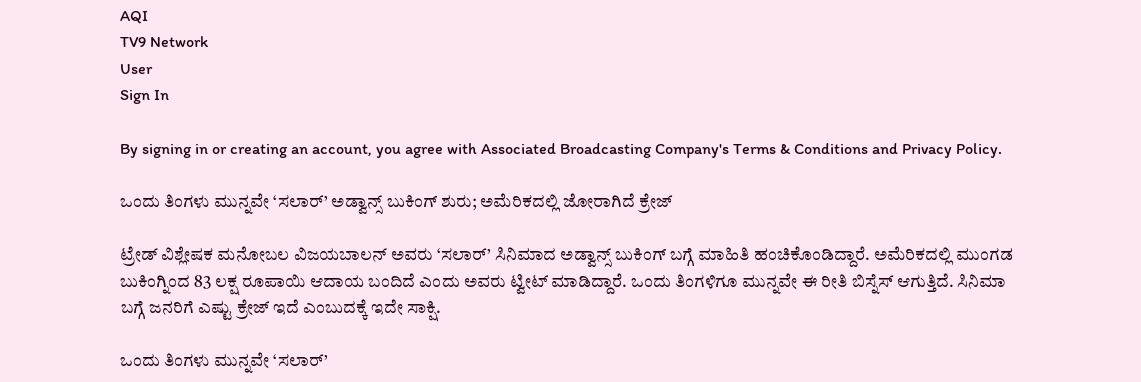AQI
TV9 Network
User
Sign In

By signing in or creating an account, you agree with Associated Broadcasting Company's Terms & Conditions and Privacy Policy.

ಒಂದು ತಿಂಗಳು ಮುನ್ನವೇ ‘ಸಲಾರ್’ ಅಡ್ವಾನ್ಸ್ ಬುಕಿಂಗ್ ಶುರು; ಅಮೆರಿಕದಲ್ಲಿ ಜೋರಾಗಿದೆ ಕ್ರೇಜ್

ಟ್ರೇಡ್ ವಿಶ್ಲೇಷಕ ಮನೋಬಲ ವಿಜಯಬಾಲನ್ ಅವರು ‘ಸಲಾರ್’ ಸಿನಿಮಾದ ಅಡ್ವಾನ್ಸ್ ಬುಕಿಂಗ್ ಬಗ್ಗೆ ಮಾಹಿತಿ ಹಂಚಿಕೊಂಡಿದ್ದಾರೆ. ಅಮೆರಿಕದಲ್ಲಿ ಮುಂಗಡ ಬುಕಿಂಗ್ನಿಂದ 83 ಲಕ್ಷ ರೂಪಾಯಿ ಆದಾಯ ಬಂದಿದೆ ಎಂದು ಅವರು ಟ್ವೀಟ್ ಮಾಡಿದ್ದಾರೆ. ಒಂದು ತಿಂಗಳಿಗೂ ಮುನ್ನವೇ ಈ ರೀತಿ ಬಿಸ್ನೆಸ್ ಆಗುತ್ತಿದೆ. ಸಿನಿಮಾ ಬಗ್ಗೆ ಜನರಿಗೆ ಎಷ್ಟು ಕ್ರೇಜ್ ಇದೆ ಎಂಬುದಕ್ಕೆ ಇದೇ ಸಾಕ್ಷಿ.

ಒಂದು ತಿಂಗಳು ಮುನ್ನವೇ ‘ಸಲಾರ್’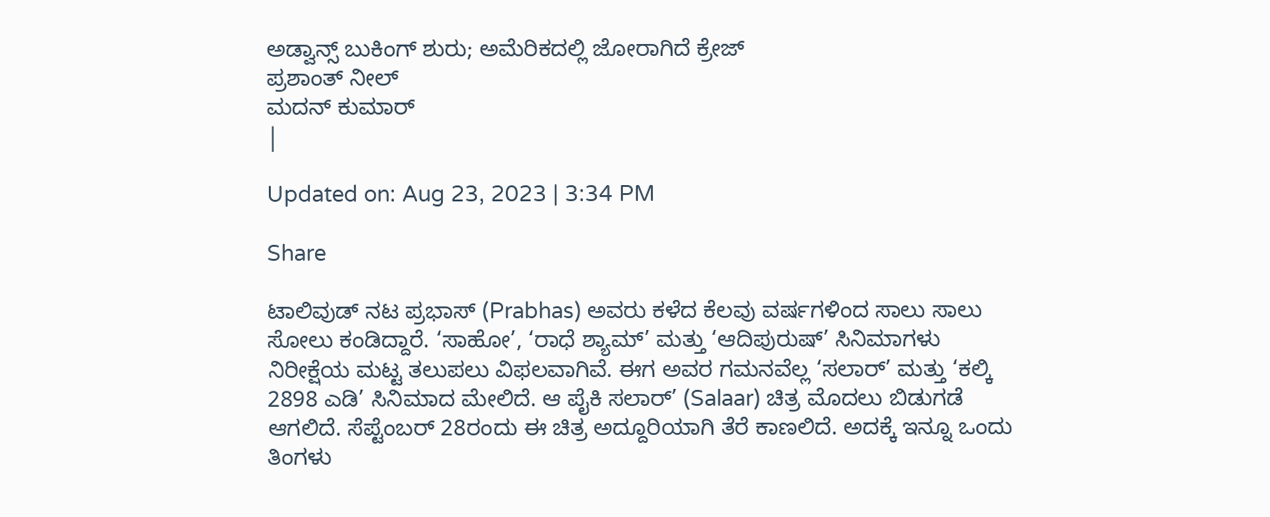ಅಡ್ವಾನ್ಸ್ ಬುಕಿಂಗ್ ಶುರು; ಅಮೆರಿಕದಲ್ಲಿ ಜೋರಾಗಿದೆ ಕ್ರೇಜ್
ಪ್ರಶಾಂತ್ ನೀಲ್
ಮದನ್ ಕುಮಾರ್
|

Updated on: Aug 23, 2023 | 3:34 PM

Share

ಟಾಲಿವುಡ್ ನಟ ಪ್ರಭಾಸ್ (Prabhas) ಅವರು ಕಳೆದ ಕೆಲವು ವರ್ಷಗಳಿಂದ ಸಾಲು ಸಾಲು ಸೋಲು ಕಂಡಿದ್ದಾರೆ. ‘ಸಾಹೋ’, ‘ರಾಧೆ ಶ್ಯಾಮ್’ ಮತ್ತು ‘ಆದಿಪುರುಷ್’ ಸಿನಿಮಾಗಳು ನಿರೀಕ್ಷೆಯ ಮಟ್ಟ ತಲುಪಲು ವಿಫಲವಾಗಿವೆ. ಈಗ ಅವರ ಗಮನವೆಲ್ಲ ‘ಸಲಾರ್’ ಮತ್ತು ‘ಕಲ್ಕಿ 2898 ಎಡಿ’ ಸಿನಿಮಾದ ಮೇಲಿದೆ. ಆ ಪೈಕಿ ಸಲಾರ್’ (Salaar) ಚಿತ್ರ ಮೊದಲು ಬಿಡುಗಡೆ ಆಗಲಿದೆ. ಸೆಪ್ಟೆಂಬರ್ 28ರಂದು ಈ ಚಿತ್ರ ಅದ್ದೂರಿಯಾಗಿ ತೆರೆ ಕಾಣಲಿದೆ. ಅದಕ್ಕೆ ಇನ್ನೂ ಒಂದು ತಿಂಗಳು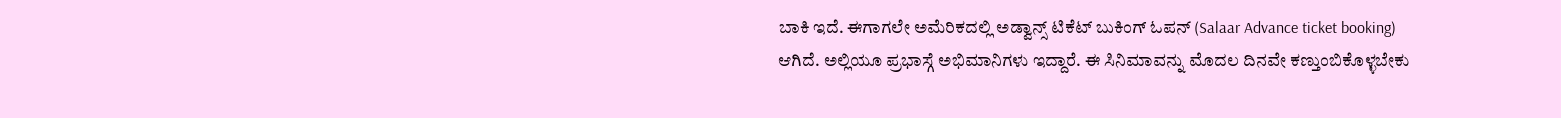ಬಾಕಿ ಇದೆ. ಈಗಾಗಲೇ ಅಮೆರಿಕದಲ್ಲಿ ಅಡ್ವಾನ್ಸ್ ಟಿಕೆಟ್ ಬುಕಿಂಗ್ ಓಪನ್ (Salaar Advance ticket booking) ಆಗಿದೆ. ಅಲ್ಲಿಯೂ ಪ್ರಭಾಸ್ಗೆ ಅಭಿಮಾನಿಗಳು ಇದ್ದಾರೆ. ಈ ಸಿನಿಮಾವನ್ನು ಮೊದಲ ದಿನವೇ ಕಣ್ತುಂಬಿಕೊಳ್ಳಬೇಕು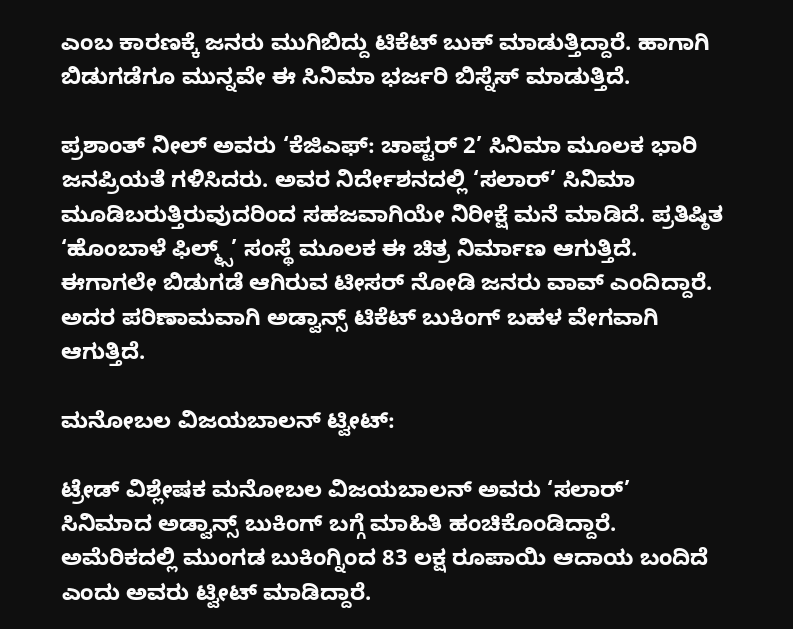ಎಂಬ ಕಾರಣಕ್ಕೆ ಜನರು ಮುಗಿಬಿದ್ದು ಟಿಕೆಟ್ ಬುಕ್ ಮಾಡುತ್ತಿದ್ದಾರೆ. ಹಾಗಾಗಿ ಬಿಡುಗಡೆಗೂ ಮುನ್ನವೇ ಈ ಸಿನಿಮಾ ಭರ್ಜರಿ ಬಿಸ್ನೆಸ್ ಮಾಡುತ್ತಿದೆ.

ಪ್ರಶಾಂತ್ ನೀಲ್ ಅವರು ‘ಕೆಜಿಎಫ್: ಚಾಪ್ಟರ್ 2’ ಸಿನಿಮಾ ಮೂಲಕ ಭಾರಿ ಜನಪ್ರಿಯತೆ ಗಳಿಸಿದರು. ಅವರ ನಿರ್ದೇಶನದಲ್ಲಿ ‘ಸಲಾರ್’ ಸಿನಿಮಾ ಮೂಡಿಬರುತ್ತಿರುವುದರಿಂದ ಸಹಜವಾಗಿಯೇ ನಿರೀಕ್ಷೆ ಮನೆ ಮಾಡಿದೆ. ಪ್ರತಿಷ್ಠಿತ ‘ಹೊಂಬಾಳೆ ಫಿಲ್ಮ್ಸ್’ ಸಂಸ್ಥೆ ಮೂಲಕ ಈ ಚಿತ್ರ ನಿರ್ಮಾಣ ಆಗುತ್ತಿದೆ. ಈಗಾಗಲೇ ಬಿಡುಗಡೆ ಆಗಿರುವ ಟೀಸರ್ ನೋಡಿ ಜನರು ವಾವ್ ಎಂದಿದ್ದಾರೆ. ಅದರ ಪರಿಣಾಮವಾಗಿ ಅಡ್ವಾನ್ಸ್ ಟಿಕೆಟ್ ಬುಕಿಂಗ್ ಬಹಳ ವೇಗವಾಗಿ ಆಗುತ್ತಿದೆ.

ಮನೋಬಲ ವಿಜಯಬಾಲನ್ ಟ್ವೀಟ್:

ಟ್ರೇಡ್ ವಿಶ್ಲೇಷಕ ಮನೋಬಲ ವಿಜಯಬಾಲನ್ ಅವರು ‘ಸಲಾರ್’ ಸಿನಿಮಾದ ಅಡ್ವಾನ್ಸ್ ಬುಕಿಂಗ್ ಬಗ್ಗೆ ಮಾಹಿತಿ ಹಂಚಿಕೊಂಡಿದ್ದಾರೆ. ಅಮೆರಿಕದಲ್ಲಿ ಮುಂಗಡ ಬುಕಿಂಗ್ನಿಂದ 83 ಲಕ್ಷ ರೂಪಾಯಿ ಆದಾಯ ಬಂದಿದೆ ಎಂದು ಅವರು ಟ್ವೀಟ್ ಮಾಡಿದ್ದಾರೆ.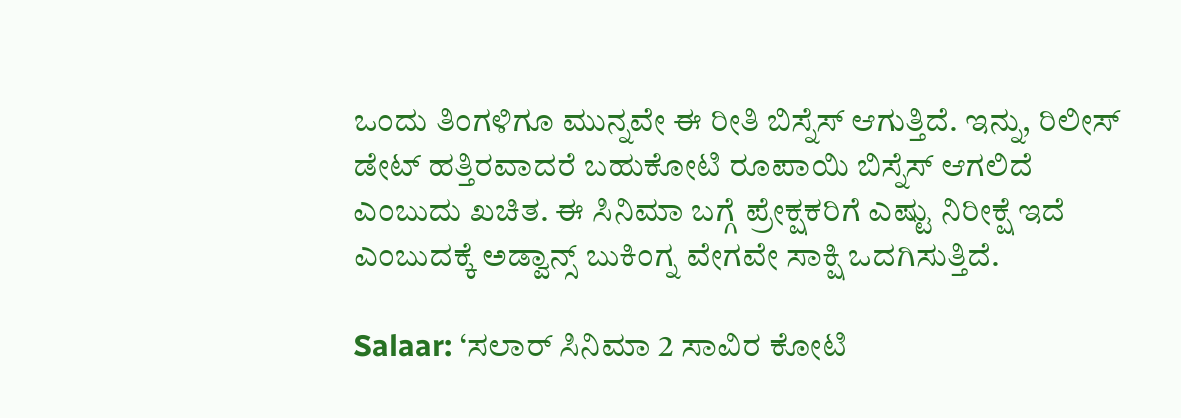ಒಂದು ತಿಂಗಳಿಗೂ ಮುನ್ನವೇ ಈ ರೀತಿ ಬಿಸ್ನೆಸ್ ಆಗುತ್ತಿದೆ. ಇನ್ನು, ರಿಲೀಸ್ ಡೇಟ್ ಹತ್ತಿರವಾದರೆ ಬಹುಕೋಟಿ ರೂಪಾಯಿ ಬಿಸ್ನೆಸ್ ಆಗಲಿದೆ ಎಂಬುದು ಖಚಿತ. ಈ ಸಿನಿಮಾ ಬಗ್ಗೆ ಪ್ರೇಕ್ಷಕರಿಗೆ ಎಷ್ಟು ನಿರೀಕ್ಷೆ ಇದೆ ಎಂಬುದಕ್ಕೆ ಅಡ್ವಾನ್ಸ್ ಬುಕಿಂಗ್ನ ವೇಗವೇ ಸಾಕ್ಷಿ ಒದಗಿಸುತ್ತಿದೆ.

Salaar: ‘ಸಲಾರ್ ಸಿನಿಮಾ 2 ಸಾವಿರ ಕೋಟಿ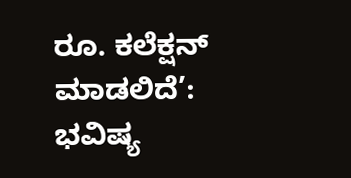ರೂ. ಕಲೆಕ್ಷನ್ ಮಾಡಲಿದೆ’: ಭವಿಷ್ಯ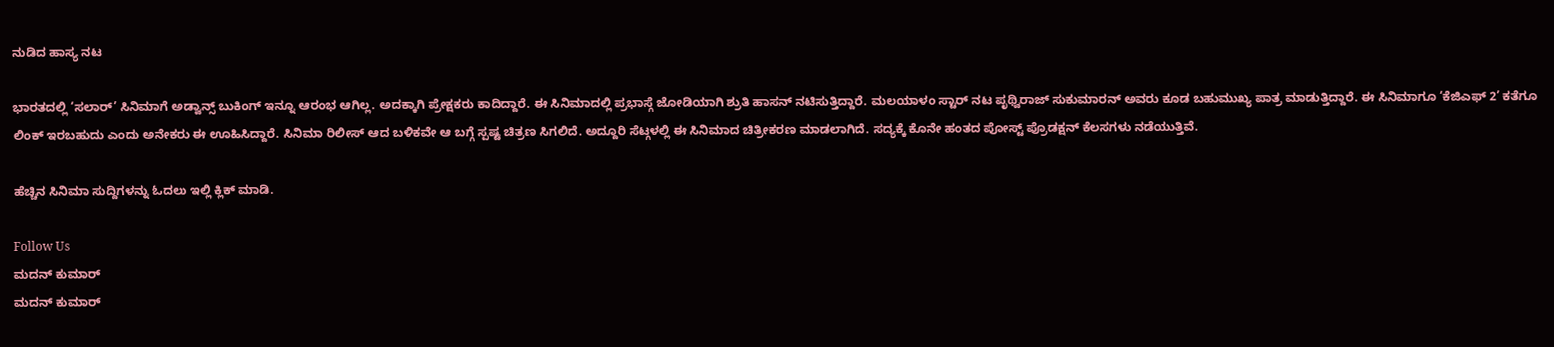ನುಡಿದ ಹಾಸ್ಯ ನಟ

ಭಾರತದಲ್ಲಿ ‘ಸಲಾರ್’ ಸಿನಿಮಾಗೆ ಅಡ್ವಾನ್ಸ್ ಬುಕಿಂಗ್ ಇನ್ನೂ ಆರಂಭ ಆಗಿಲ್ಲ. ಅದಕ್ಕಾಗಿ ಪ್ರೇಕ್ಷಕರು ಕಾದಿದ್ದಾರೆ. ಈ ಸಿನಿಮಾದಲ್ಲಿ ಪ್ರಭಾಸ್ಗೆ ಜೋಡಿಯಾಗಿ ಶ್ರುತಿ ಹಾಸನ್ ನಟಿಸುತ್ತಿದ್ದಾರೆ. ಮಲಯಾಳಂ ಸ್ಟಾರ್ ನಟ ಪೃಥ್ವಿರಾಜ್ ಸುಕುಮಾರನ್ ಅವರು ಕೂಡ ಬಹುಮುಖ್ಯ ಪಾತ್ರ ಮಾಡುತ್ತಿದ್ದಾರೆ. ಈ ಸಿನಿಮಾಗೂ ‘ಕೆಜಿಎಫ್ 2’ ಕತೆಗೂ ಲಿಂಕ್ ಇರಬಹುದು ಎಂದು ಅನೇಕರು ಈ ಊಹಿಸಿದ್ದಾರೆ. ಸಿನಿಮಾ ರಿಲೀಸ್ ಆದ ಬಳಿಕವೇ ಆ ಬಗ್ಗೆ ಸ್ಪಷ್ಟ ಚಿತ್ರಣ ಸಿಗಲಿದೆ. ಅದ್ದೂರಿ ಸೆಟ್ಗಳಲ್ಲಿ ಈ ಸಿನಿಮಾದ ಚಿತ್ರೀಕರಣ ಮಾಡಲಾಗಿದೆ. ಸದ್ಯಕ್ಕೆ ಕೊನೇ ಹಂತದ ಪೋಸ್ಟ್ ಪ್ರೊಡಕ್ಷನ್ ಕೆಲಸಗಳು ನಡೆಯುತ್ತಿವೆ.

ಹೆಚ್ಚಿನ ಸಿನಿಮಾ ಸುದ್ದಿಗಳನ್ನು ಓದಲು ಇಲ್ಲಿ ಕ್ಲಿಕ್ ಮಾಡಿ.

Follow Us
ಮದನ್ ಕುಮಾರ್
ಮದನ್ ಕುಮಾರ್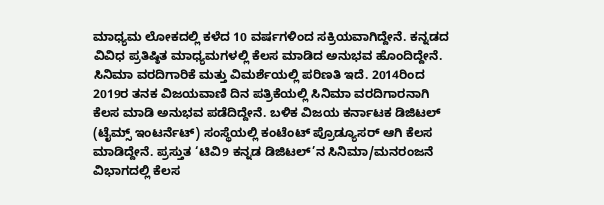ಮಾಧ್ಯಮ ಲೋಕದಲ್ಲಿ ಕಳೆದ 10 ವರ್ಷಗಳಿಂದ ಸಕ್ರಿಯವಾಗಿದ್ದೇನೆ. ಕನ್ನಡದ ವಿವಿಧ ಪ್ರತಿಷ್ಠಿತ ಮಾಧ್ಯಮಗಳಲ್ಲಿ ಕೆಲಸ ಮಾಡಿದ ಅನುಭವ ಹೊಂದಿದ್ದೇನೆ. ಸಿನಿಮಾ ವರದಿಗಾರಿಕೆ ಮತ್ತು ವಿಮರ್ಶೆಯಲ್ಲಿ ಪರಿಣತಿ ಇದೆ. 2014ರಿಂದ 2019ರ ತನಕ ವಿಜಯವಾಣಿ ದಿನ ಪತ್ರಿಕೆಯಲ್ಲಿ ಸಿನಿಮಾ ವರದಿಗಾರನಾಗಿ ಕೆಲಸ ಮಾಡಿ ಅನುಭವ ಪಡೆದಿದ್ದೇನೆ. ಬಳಿಕ ವಿಜಯ ಕರ್ನಾಟಕ ಡಿಜಿಟಲ್ (ಟೈಮ್ಸ್ ಇಂಟರ್ನೆಟ್) ಸಂಸ್ಥೆಯಲ್ಲಿ ಕಂಟೆಂಟ್ ಪ್ರೊಡ್ಯೂಸರ್ ಆಗಿ ಕೆಲಸ ಮಾಡಿದ್ದೇನೆ. ಪ್ರಸ್ತುತ ‘ಟಿವಿ9 ಕನ್ನಡ ಡಿಜಿಟಲ್’ನ ಸಿನಿಮಾ/ಮನರಂಜನೆ ವಿಭಾಗದಲ್ಲಿ ಕೆಲಸ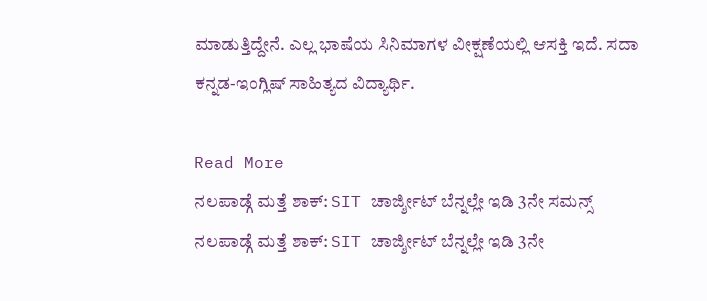ಮಾಡುತ್ತಿದ್ದೇನೆ. ಎಲ್ಲ ಭಾಷೆಯ ಸಿನಿಮಾಗಳ ವೀಕ್ಷಣೆಯಲ್ಲಿ ಆಸಕ್ತಿ ಇದೆ. ಸದಾ ಕನ್ನಡ-ಇಂಗ್ಲಿಷ್ ಸಾಹಿತ್ಯದ ವಿದ್ಯಾರ್ಥಿ.

Read More
ನಲಪಾಡ್ಗೆ ಮತ್ತೆ ಶಾಕ್: SIT ಚಾರ್ಜ್ಶೀಟ್ ಬೆನ್ನಲ್ಲೇ ಇಡಿ 3ನೇ ಸಮನ್ಸ್
ನಲಪಾಡ್ಗೆ ಮತ್ತೆ ಶಾಕ್: SIT ಚಾರ್ಜ್ಶೀಟ್ ಬೆನ್ನಲ್ಲೇ ಇಡಿ 3ನೇ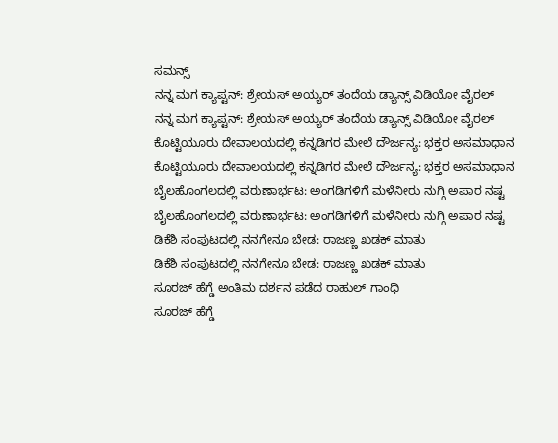ಸಮನ್ಸ್
ನನ್ನ ಮಗ ಕ್ಯಾಪ್ಟನ್: ಶ್ರೇಯಸ್ ಅಯ್ಯರ್ ತಂದೆಯ ಡ್ಯಾನ್ಸ್ ವಿಡಿಯೋ ವೈರಲ್
ನನ್ನ ಮಗ ಕ್ಯಾಪ್ಟನ್: ಶ್ರೇಯಸ್ ಅಯ್ಯರ್ ತಂದೆಯ ಡ್ಯಾನ್ಸ್ ವಿಡಿಯೋ ವೈರಲ್
ಕೊಟ್ಟಿಯೂರು ದೇವಾಲಯದಲ್ಲಿ ಕನ್ನಡಿಗರ ಮೇಲೆ ದೌರ್ಜನ್ಯ: ಭಕ್ತರ ಅಸಮಾಧಾನ
ಕೊಟ್ಟಿಯೂರು ದೇವಾಲಯದಲ್ಲಿ ಕನ್ನಡಿಗರ ಮೇಲೆ ದೌರ್ಜನ್ಯ: ಭಕ್ತರ ಅಸಮಾಧಾನ
ಬೈಲಹೊಂಗಲದಲ್ಲಿ ವರುಣಾರ್ಭಟ: ಅಂಗಡಿಗಳಿಗೆ ಮಳೆನೀರು ನುಗ್ಗಿ ಅಪಾರ ನಷ್ಟ
ಬೈಲಹೊಂಗಲದಲ್ಲಿ ವರುಣಾರ್ಭಟ: ಅಂಗಡಿಗಳಿಗೆ ಮಳೆನೀರು ನುಗ್ಗಿ ಅಪಾರ ನಷ್ಟ
ಡಿಕೆಶಿ ಸಂಪುಟದಲ್ಲಿ ನನಗೇನೂ ಬೇಡ: ರಾಜಣ್ಣ ಖಡಕ್ ಮಾತು
ಡಿಕೆಶಿ ಸಂಪುಟದಲ್ಲಿ ನನಗೇನೂ ಬೇಡ: ರಾಜಣ್ಣ ಖಡಕ್ ಮಾತು
ಸೂರಜ್ ಹೆಗ್ಡೆ ಅಂತಿಮ ದರ್ಶನ ಪಡೆದ ರಾಹುಲ್ ಗಾಂಧಿ
ಸೂರಜ್ ಹೆಗ್ಡೆ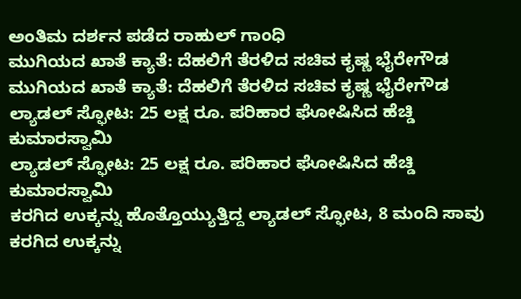ಅಂತಿಮ ದರ್ಶನ ಪಡೆದ ರಾಹುಲ್ ಗಾಂಧಿ
ಮುಗಿಯದ ಖಾತೆ ಕ್ಯಾತೆ: ದೆಹಲಿಗೆ ತೆರಳಿದ ಸಚಿವ ಕೃಷ್ಣ ಭೈರೇಗೌಡ
ಮುಗಿಯದ ಖಾತೆ ಕ್ಯಾತೆ: ದೆಹಲಿಗೆ ತೆರಳಿದ ಸಚಿವ ಕೃಷ್ಣ ಭೈರೇಗೌಡ
ಲ್ಯಾಡಲ್ ಸ್ಫೋಟ: 25 ಲಕ್ಷ ರೂ. ಪರಿಹಾರ ಘೋಷಿಸಿದ ಹೆಚ್ಡಿ ಕುಮಾರಸ್ವಾಮಿ
ಲ್ಯಾಡಲ್ ಸ್ಫೋಟ: 25 ಲಕ್ಷ ರೂ. ಪರಿಹಾರ ಘೋಷಿಸಿದ ಹೆಚ್ಡಿ ಕುಮಾರಸ್ವಾಮಿ
ಕರಗಿದ ಉಕ್ಕನ್ನು ಹೊತ್ತೊಯ್ಯುತ್ತಿದ್ದ ಲ್ಯಾಡಲ್ ಸ್ಫೋಟ, 8 ಮಂದಿ ಸಾವು
ಕರಗಿದ ಉಕ್ಕನ್ನು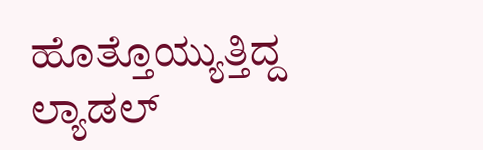ಹೊತ್ತೊಯ್ಯುತ್ತಿದ್ದ ಲ್ಯಾಡಲ್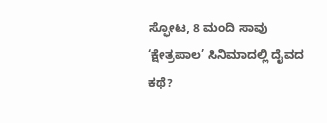ಸ್ಫೋಟ, 8 ಮಂದಿ ಸಾವು
‘ಕ್ಷೇತ್ರಪಾಲ’ ಸಿನಿಮಾದಲ್ಲಿ ದೈವದ ಕಥೆ?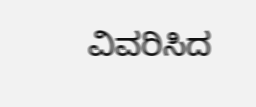ವಿವರಿಸಿದ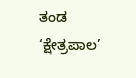ತಂಡ
‘ಕ್ಷೇತ್ರಪಾಲ’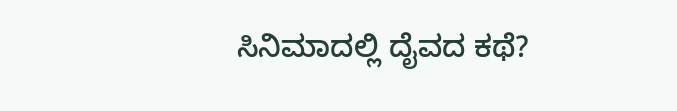ಸಿನಿಮಾದಲ್ಲಿ ದೈವದ ಕಥೆ?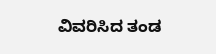ವಿವರಿಸಿದ ತಂಡ